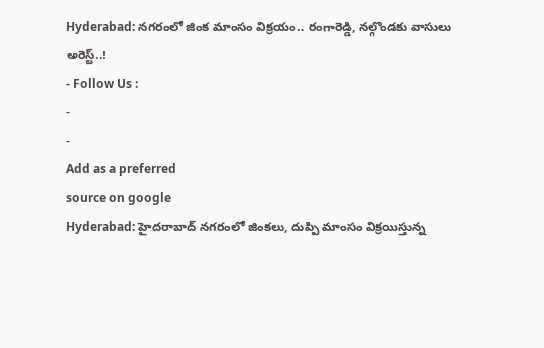Hyderabad: నగరంలో జింక మాంసం విక్రయం.. రంగారెడ్డి, నల్గొండకు వాసులు అరెస్ట్..!
- Follow Us :
-
-
Add as a preferred
source on google
Hyderabad: హైదరాబాద్ నగరంలో జింకలు, దుప్పి మాంసం విక్రయిస్తున్న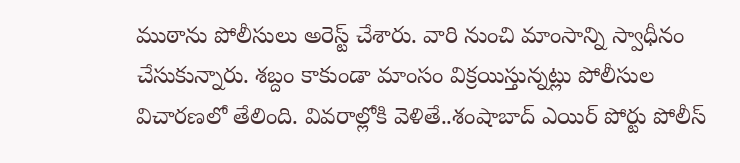ముఠాను పోలీసులు అరెస్ట్ చేశారు. వారి నుంచి మాంసాన్ని స్వాధీనం చేసుకున్నారు. శబ్దం కాకుండా మాంసం విక్రయిస్తున్నట్లు పోలీసుల విచారణలో తేలింది. వివరాల్లోకి వెళితే..శంషాబాద్ ఎయిర్ పోర్టు పోలీస్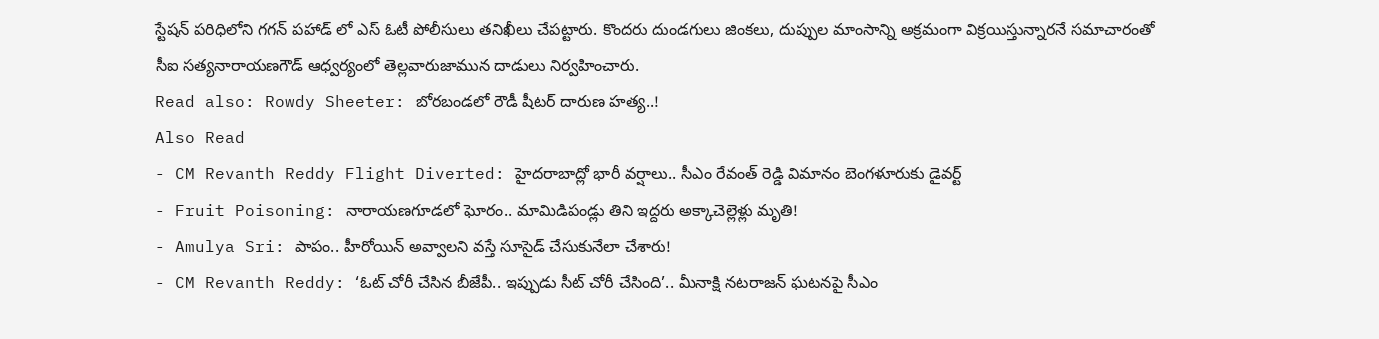స్టేషన్ పరిధిలోని గగన్ పహాడ్ లో ఎస్ ఓటీ పోలీసులు తనిఖీలు చేపట్టారు. కొందరు దుండగులు జింకలు, దుప్పుల మాంసాన్ని అక్రమంగా విక్రయిస్తున్నారనే సమాచారంతో సీఐ సత్యనారాయణగౌడ్ ఆధ్వర్యంలో తెల్లవారుజామున దాడులు నిర్వహించారు.
Read also: Rowdy Sheeter: బోరబండలో రౌడీ షీటర్ దారుణ హత్య..!
Also Read
- CM Revanth Reddy Flight Diverted: హైదరాబాద్లో భారీ వర్షాలు.. సీఎం రేవంత్ రెడ్డి విమానం బెంగళూరుకు డైవర్ట్
- Fruit Poisoning: నారాయణగూడలో ఘోరం.. మామిడిపండ్లు తిని ఇద్దరు అక్కాచెల్లెళ్లు మృతి!
- Amulya Sri: పాపం.. హీరోయిన్ అవ్వాలని వస్తే సూసైడ్ చేసుకునేలా చేశారు!
- CM Revanth Reddy: ‘ఓట్ చోరీ చేసిన బీజేపీ.. ఇప్పుడు సీట్ చోరీ చేసింది’.. మీనాక్షి నటరాజన్ ఘటనపై సీఎం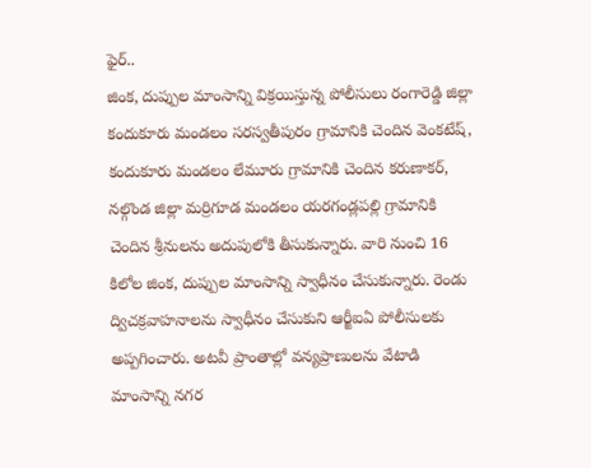ఫైర్..
జింక, దుప్పుల మాంసాన్ని విక్రయిస్తున్న పోలీసులు రంగారెడ్డి జిల్లా కందుకూరు మండలం సరస్వతీపురం గ్రామానికి చెందిన వెంకటేష్, కందుకూరు మండలం లేమూరు గ్రామానికి చెందిన కరుణాకర్, నల్గొండ జిల్లా మర్రిగూడ మండలం యరగండ్లపల్లి గ్రామానికి చెందిన శ్రీనులను అదుపులోకి తీసుకున్నారు. వారి నుంచి 16 కిలోల జింక, దుప్పుల మాంసాన్ని స్వాధీనం చేసుకున్నారు. రెండు ద్విచక్రవాహనాలను స్వాధీనం చేసుకుని ఆర్జీఐఏ పోలీసులకు అప్పగించారు. అటవీ ప్రాంతాల్లో వన్యప్రాణులను వేటాడి మాంసాన్ని నగర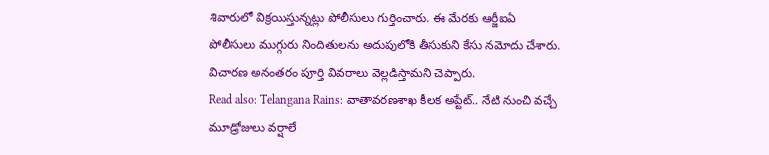శివారులో విక్రయిస్తున్నట్లు పోలీసులు గుర్తించారు. ఈ మేరకు ఆర్జీఐఏ పోలీసులు ముగ్గురు నిందితులను అదుపులోకి తీసుకుని కేసు నమోదు చేశారు. విచారణ అనంతరం పూర్తి వివరాలు వెల్లడిస్తామని చెప్పారు.
Read also: Telangana Rains: వాతావరణశాఖ కీలక అప్టేట్.. నేటి నుంచి వచ్చే మూడ్రోజులు వర్షాలే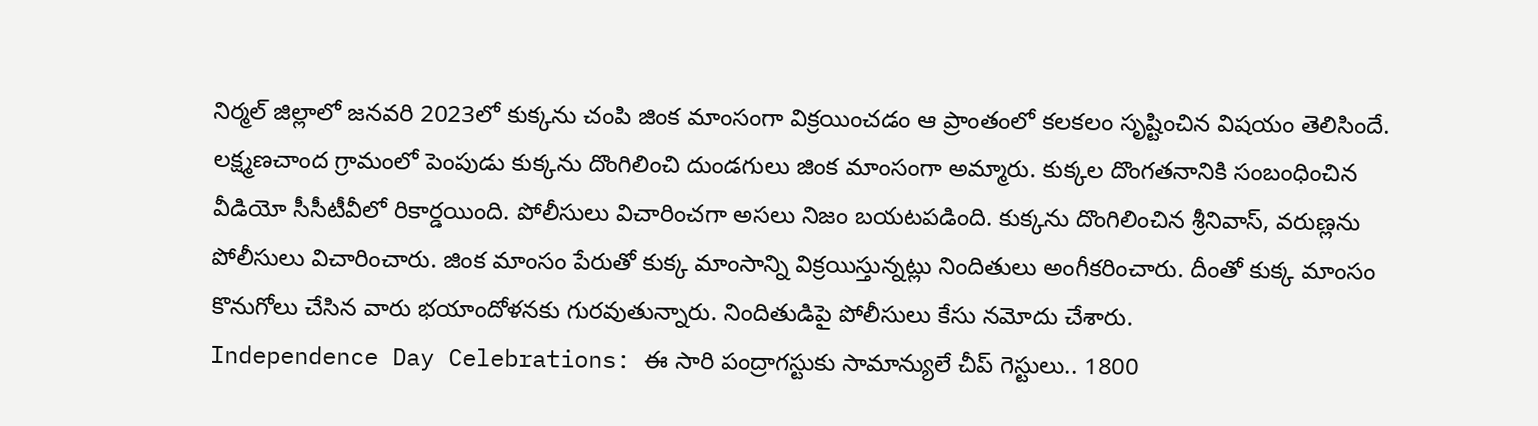నిర్మల్ జిల్లాలో జనవరి 2023లో కుక్కను చంపి జింక మాంసంగా విక్రయించడం ఆ ప్రాంతంలో కలకలం సృష్టించిన విషయం తెలిసిందే. లక్ష్మణచాంద గ్రామంలో పెంపుడు కుక్కను దొంగిలించి దుండగులు జింక మాంసంగా అమ్మారు. కుక్కల దొంగతనానికి సంబంధించిన వీడియో సీసీటీవీలో రికార్డయింది. పోలీసులు విచారించగా అసలు నిజం బయటపడింది. కుక్కను దొంగిలించిన శ్రీనివాస్, వరుణ్లను పోలీసులు విచారించారు. జింక మాంసం పేరుతో కుక్క మాంసాన్ని విక్రయిస్తున్నట్లు నిందితులు అంగీకరించారు. దీంతో కుక్క మాంసం కొనుగోలు చేసిన వారు భయాందోళనకు గురవుతున్నారు. నిందితుడిపై పోలీసులు కేసు నమోదు చేశారు.
Independence Day Celebrations: ఈ సారి పంద్రాగస్టుకు సామాన్యులే చీప్ గెస్టులు.. 1800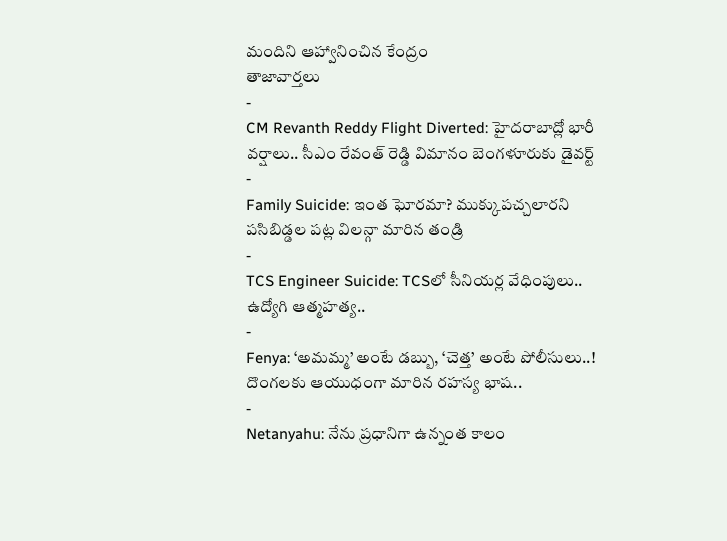మందిని ఆహ్వానించిన కేంద్రం
తాజావార్తలు
-
CM Revanth Reddy Flight Diverted: హైదరాబాద్లో భారీ వర్షాలు.. సీఎం రేవంత్ రెడ్డి విమానం బెంగళూరుకు డైవర్ట్
-
Family Suicide: ఇంత ఘోరమా? ముక్కుపచ్చలారని పసిబిడ్డల పట్ల విలన్గా మారిన తండ్రి
-
TCS Engineer Suicide: TCSలో సీనియర్ల వేధింపులు.. ఉద్యోగి ఆత్మహత్య..
-
Fenya: ‘అమమ్మ’ అంటే డబ్బు, ‘చెత్త’ అంటే పోలీసులు..! దొంగలకు ఆయుధంగా మారిన రహస్య భాష..
-
Netanyahu: నేను ప్రధానిగా ఉన్నంత కాలం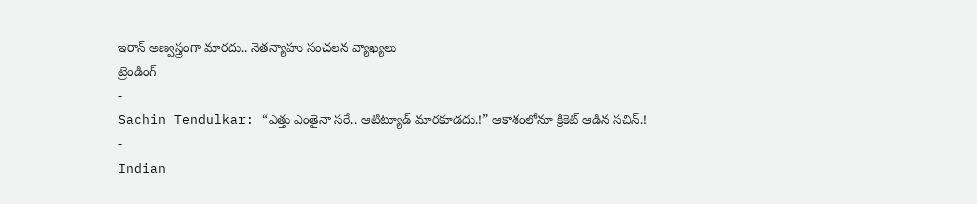ఇరాన్ అణ్వస్త్రంగా మారదు.. నెతన్యాహు సంచలన వ్యాఖ్యలు
ట్రెండింగ్
-
Sachin Tendulkar: “ఎత్తు ఎంతైనా సరే.. ఆటిట్యూడ్ మారకూడదు.!” ఆకాశంలోనూ క్రికెట్ ఆడిన సచిన్.!
-
Indian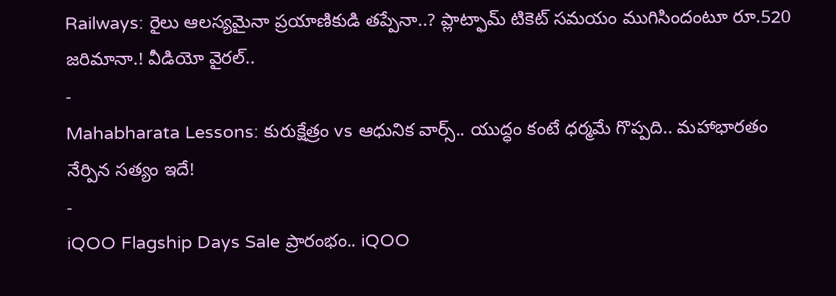Railways: రైలు ఆలస్యమైనా ప్రయాణికుడి తప్పేనా..? ప్లాట్ఫామ్ టికెట్ సమయం ముగిసిందంటూ రూ.520 జరిమానా.! వీడియో వైరల్..
-
Mahabharata Lessons: కురుక్షేత్రం vs ఆధునిక వార్స్.. యుద్ధం కంటే ధర్మమే గొప్పది.. మహాభారతం నేర్పిన సత్యం ఇదే!
-
iQOO Flagship Days Sale ప్రారంభం.. iQOO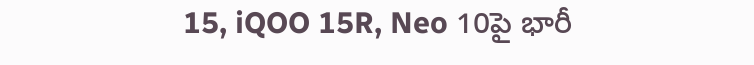15, iQOO 15R, Neo 10పై భారీ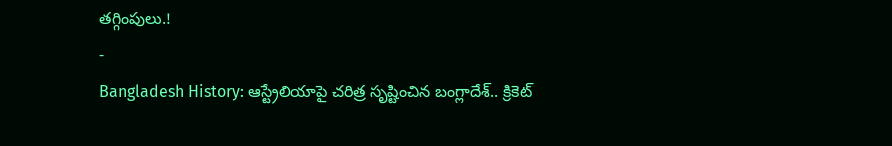తగ్గింపులు.!
-
Bangladesh History: ఆస్ట్రేలియాపై చరిత్ర సృష్టించిన బంగ్లాదేశ్.. క్రికెట్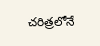చరిత్రలోనే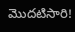మొదటిసారి!